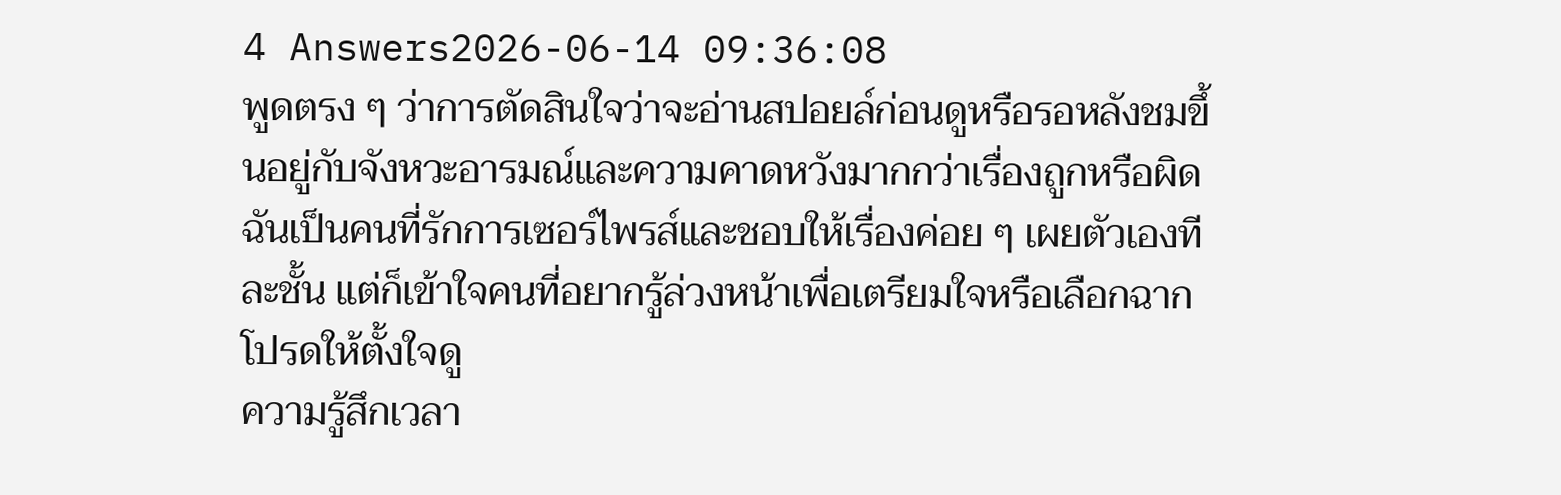4 Answers2026-06-14 09:36:08
พูดตรง ๆ ว่าการตัดสินใจว่าจะอ่านสปอยล์ก่อนดูหรือรอหลังชมขึ้นอยู่กับจังหวะอารมณ์และความคาดหวังมากกว่าเรื่องถูกหรือผิด ฉันเป็นคนที่รักการเซอร์ไพรส์และชอบให้เรื่องค่อย ๆ เผยตัวเองทีละชั้น แต่ก็เข้าใจคนที่อยากรู้ล่วงหน้าเพื่อเตรียมใจหรือเลือกฉากโปรดให้ตั้งใจดู
ความรู้สึกเวลา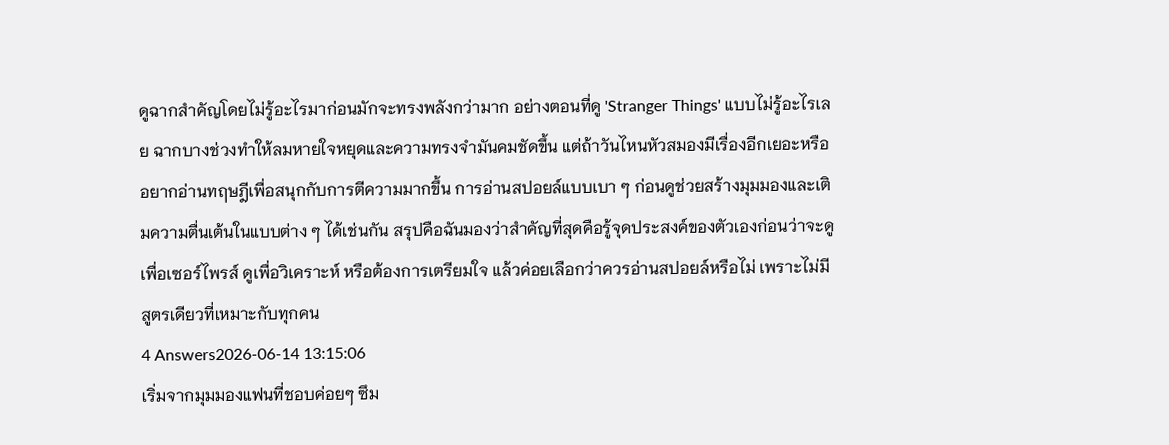ดูฉากสำคัญโดยไม่รู้อะไรมาก่อนมักจะทรงพลังกว่ามาก อย่างตอนที่ดู 'Stranger Things' แบบไม่รู้อะไรเลย ฉากบางช่วงทำให้ลมหายใจหยุดและความทรงจำมันคมชัดขึ้น แต่ถ้าวันไหนหัวสมองมีเรื่องอีกเยอะหรืออยากอ่านทฤษฎีเพื่อสนุกกับการตีความมากขึ้น การอ่านสปอยล์แบบเบา ๆ ก่อนดูช่วยสร้างมุมมองและเติมความตื่นเต้นในแบบต่าง ๆ ได้เช่นกัน สรุปคือฉันมองว่าสำคัญที่สุดคือรู้จุดประสงค์ของตัวเองก่อนว่าจะดูเพื่อเซอร์ไพรส์ ดูเพื่อวิเคราะห์ หรือต้องการเตรียมใจ แล้วค่อยเลือกว่าควรอ่านสปอยล์หรือไม่ เพราะไม่มีสูตรเดียวที่เหมาะกับทุกคน
4 Answers2026-06-14 13:15:06
เริ่มจากมุมมองแฟนที่ชอบค่อยๆ ซึม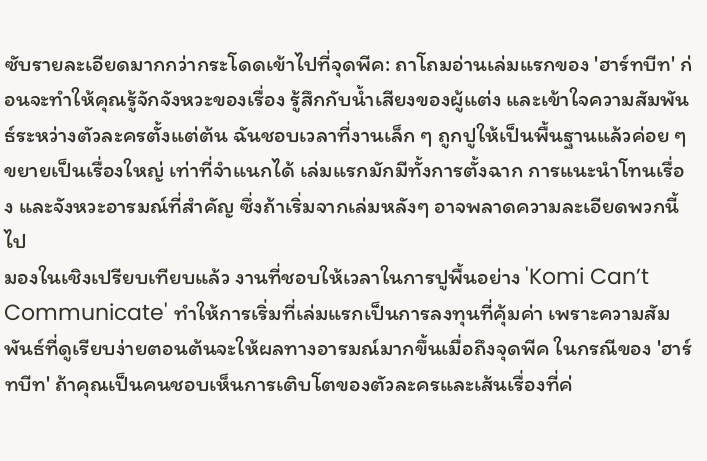ซับรายละเอียดมากกว่ากระโดดเข้าไปที่จุดพีค: ถาโถมอ่านเล่มแรกของ 'ฮาร์ทบีท' ก่อนจะทำให้คุณรู้จักจังหวะของเรื่อง รู้สึกกับน้ำเสียงของผู้แต่ง และเข้าใจความสัมพันธ์ระหว่างตัวละครตั้งแต่ต้น ฉันชอบเวลาที่งานเล็ก ๆ ถูกปูให้เป็นพื้นฐานแล้วค่อย ๆ ขยายเป็นเรื่องใหญ่ เท่าที่จำแนกได้ เล่มแรกมักมีทั้งการตั้งฉาก การแนะนำโทนเรื่อง และจังหวะอารมณ์ที่สำคัญ ซึ่งถ้าเริ่มจากเล่มหลังๆ อาจพลาดความละเอียดพวกนี้ไป
มองในเชิงเปรียบเทียบแล้ว งานที่ชอบให้เวลาในการปูพื้นอย่าง 'Komi Can’t Communicate' ทำให้การเริ่มที่เล่มแรกเป็นการลงทุนที่คุ้มค่า เพราะความสัมพันธ์ที่ดูเรียบง่ายตอนต้นจะให้ผลทางอารมณ์มากขึ้นเมื่อถึงจุดพีค ในกรณีของ 'ฮาร์ทบีท' ถ้าคุณเป็นคนชอบเห็นการเติบโตของตัวละครและเส้นเรื่องที่ค่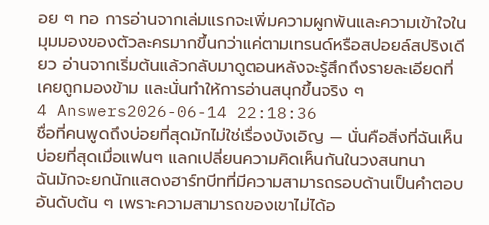อย ๆ ทอ การอ่านจากเล่มแรกจะเพิ่มความผูกพันและความเข้าใจในมุมมองของตัวละครมากขึ้นกว่าแค่ตามเทรนด์หรือสปอยล์สปริงเดียว อ่านจากเริ่มต้นแล้วกลับมาดูตอนหลังจะรู้สึกถึงรายละเอียดที่เคยถูกมองข้าม และนั่นทำให้การอ่านสนุกขึ้นจริง ๆ
4 Answers2026-06-14 22:18:36
ชื่อที่คนพูดถึงบ่อยที่สุดมักไม่ใช่เรื่องบังเอิญ — นั่นคือสิ่งที่ฉันเห็นบ่อยที่สุดเมื่อแฟนๆ แลกเปลี่ยนความคิดเห็นกันในวงสนทนา
ฉันมักจะยกนักแสดงฮาร์ทบีทที่มีความสามารถรอบด้านเป็นคำตอบอันดับต้น ๆ เพราะความสามารถของเขาไม่ได้อ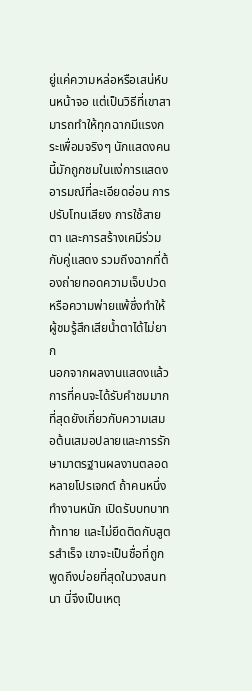ยู่แค่ความหล่อหรือเสน่ห์บนหน้าจอ แต่เป็นวิธีที่เขาสามารถทำให้ทุกฉากมีแรงกระเพื่อมจริงๆ นักแสดงคนนี้มักถูกชมในแง่การแสดงอารมณ์ที่ละเอียดอ่อน การปรับโทนเสียง การใช้สายตา และการสร้างเคมีร่วมกับคู่แสดง รวมถึงฉากที่ต้องถ่ายทอดความเจ็บปวดหรือความพ่ายแพ้ซึ่งทำให้ผู้ชมรู้สึกเสียน้ำตาได้ไม่ยาก
นอกจากผลงานแสดงแล้ว การที่คนจะได้รับคำชมมากที่สุดยังเกี่ยวกับความเสมอต้นเสมอปลายและการรักษามาตรฐานผลงานตลอดหลายโปรเจกต์ ถ้าคนหนึ่งทำงานหนัก เปิดรับบทบาทท้าทาย และไม่ยึดติดกับสูตรสำเร็จ เขาจะเป็นชื่อที่ถูกพูดถึงบ่อยที่สุดในวงสนทนา นี่จึงเป็นเหตุ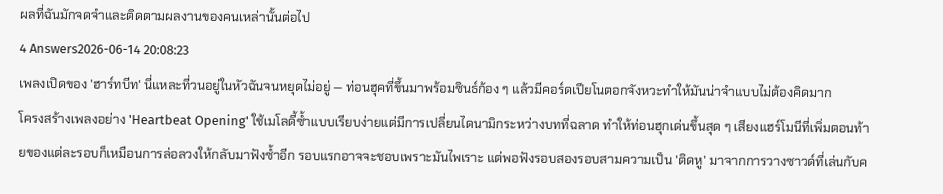ผลที่ฉันมักจดจำและติดตามผลงานของคนเหล่านั้นต่อไป
4 Answers2026-06-14 20:08:23
เพลงเปิดของ 'ฮาร์ทบีท' นี่แหละที่วนอยู่ในหัวฉันจนหยุดไม่อยู่ — ท่อนฮุคที่ขึ้นมาพร้อมซินธ์ก้อง ๆ แล้วมีคอร์ดเปียโนตอกจังหวะทำให้มันน่าจำแบบไม่ต้องคิดมาก
โครงสร้างเพลงอย่าง 'Heartbeat Opening' ใช้เมโลดี้ซ้ำแบบเรียบง่ายแต่มีการเปลี่ยนไดนามิกระหว่างบทที่ฉลาด ทำให้ท่อนฮุกเด่นขึ้นสุด ๆ เสียงแฮร์โมนีที่เพิ่มตอนท้ายของแต่ละรอบก็เหมือนการล่อลวงให้กลับมาฟังซ้ำอีก รอบแรกอาจจะชอบเพราะมันไพเราะ แต่พอฟังรอบสองรอบสามความเป็น 'ติดหู' มาจากการวางซาวด์ที่เล่นกับค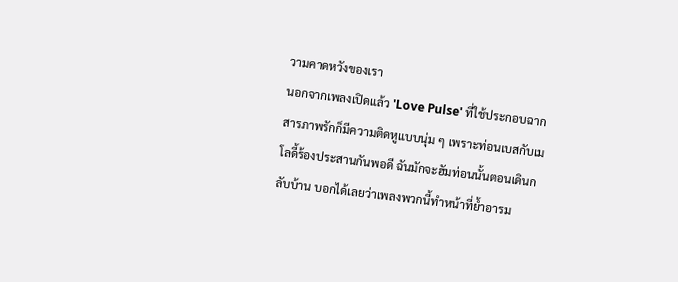วามคาดหวังของเรา
นอกจากเพลงเปิดแล้ว 'Love Pulse' ที่ใช้ประกอบฉากสารภาพรักก็มีความติดหูแบบนุ่ม ๆ เพราะท่อนเบสกับเมโลดี้ร้องประสานกันพอดี ฉันมักจะฮัมท่อนนั้นตอนเดินกลับบ้าน บอกได้เลยว่าเพลงพวกนี้ทำหน้าที่ย้ำอารม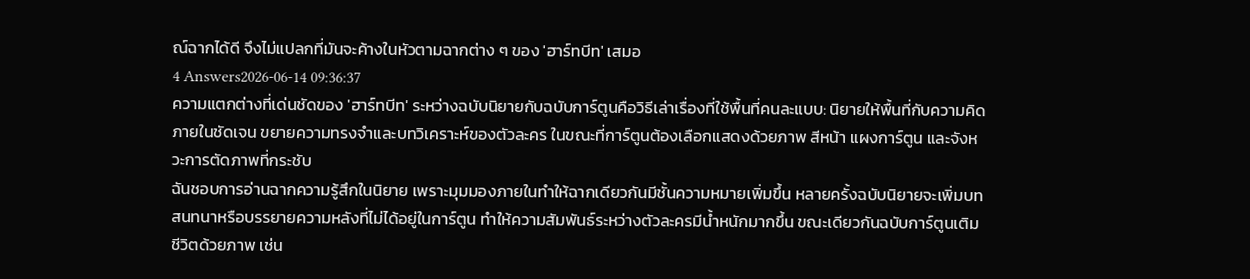ณ์ฉากได้ดี จึงไม่แปลกที่มันจะค้างในหัวตามฉากต่าง ๆ ของ 'ฮาร์ทบีท' เสมอ
4 Answers2026-06-14 09:36:37
ความแตกต่างที่เด่นชัดของ 'ฮาร์ทบีท' ระหว่างฉบับนิยายกับฉบับการ์ตูนคือวิธีเล่าเรื่องที่ใช้พื้นที่คนละแบบ: นิยายให้พื้นที่กับความคิดภายในชัดเจน ขยายความทรงจำและบทวิเคราะห์ของตัวละคร ในขณะที่การ์ตูนต้องเลือกแสดงด้วยภาพ สีหน้า แผงการ์ตูน และจังหวะการตัดภาพที่กระชับ
ฉันชอบการอ่านฉากความรู้สึกในนิยาย เพราะมุมมองภายในทำให้ฉากเดียวกันมีชั้นความหมายเพิ่มขึ้น หลายครั้งฉบับนิยายจะเพิ่มบทสนทนาหรือบรรยายความหลังที่ไม่ได้อยู่ในการ์ตูน ทำให้ความสัมพันธ์ระหว่างตัวละครมีน้ำหนักมากขึ้น ขณะเดียวกันฉบับการ์ตูนเติมชีวิตด้วยภาพ เช่น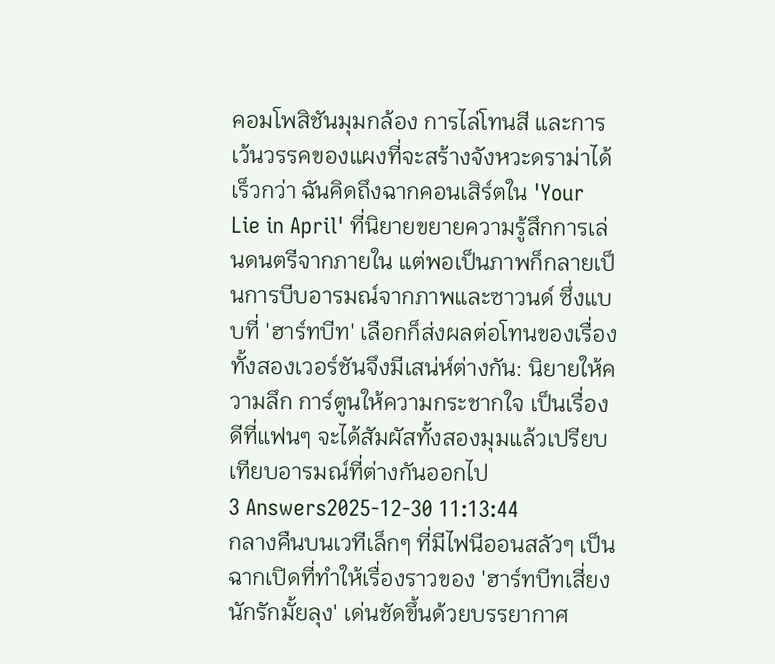คอมโพสิชันมุมกล้อง การไล่โทนสี และการเว้นวรรคของแผงที่จะสร้างจังหวะดราม่าได้เร็วกว่า ฉันคิดถึงฉากคอนเสิร์ตใน 'Your Lie in April' ที่นิยายขยายความรู้สึกการเล่นดนตรีจากภายใน แต่พอเป็นภาพก็กลายเป็นการบีบอารมณ์จากภาพและซาวนด์ ซึ่งแบบที่ 'ฮาร์ทบีท' เลือกก็ส่งผลต่อโทนของเรื่อง ทั้งสองเวอร์ชันจึงมีเสน่ห์ต่างกัน: นิยายให้ความลึก การ์ตูนให้ความกระชากใจ เป็นเรื่องดีที่แฟนๆ จะได้สัมผัสทั้งสองมุมแล้วเปรียบเทียบอารมณ์ที่ต่างกันออกไป
3 Answers2025-12-30 11:13:44
กลางคืนบนเวทีเล็กๆ ที่มีไฟนีออนสลัวๆ เป็นฉากเปิดที่ทำให้เรื่องราวของ 'ฮาร์ทบีทเสี่ยงนักรักมั้ยลุง' เด่นชัดขึ้นด้วยบรรยากาศ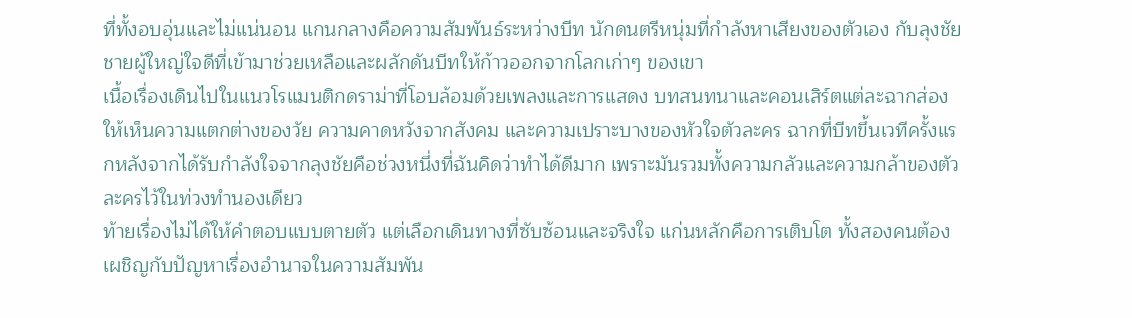ที่ทั้งอบอุ่นและไม่แน่นอน แกนกลางคือความสัมพันธ์ระหว่างบีท นักดนตรีหนุ่มที่กำลังหาเสียงของตัวเอง กับลุงชัย ชายผู้ใหญ่ใจดีที่เข้ามาช่วยเหลือและผลักดันบีทให้ก้าวออกจากโลกเก่าๆ ของเขา
เนื้อเรื่องเดินไปในแนวโรแมนติกดราม่าที่โอบล้อมด้วยเพลงและการแสดง บทสนทนาและคอนเสิร์ตแต่ละฉากส่องให้เห็นความแตกต่างของวัย ความคาดหวังจากสังคม และความเปราะบางของหัวใจตัวละคร ฉากที่บีทขึ้นเวทีครั้งแรกหลังจากได้รับกำลังใจจากลุงชัยคือช่วงหนึ่งที่ฉันคิดว่าทำได้ดีมาก เพราะมันรวมทั้งความกลัวและความกล้าของตัวละครไว้ในท่วงทำนองเดียว
ท้ายเรื่องไม่ได้ให้คำตอบแบบตายตัว แต่เลือกเดินทางที่ซับซ้อนและจริงใจ แก่นหลักคือการเติบโต ทั้งสองคนต้องเผชิญกับปัญหาเรื่องอำนาจในความสัมพัน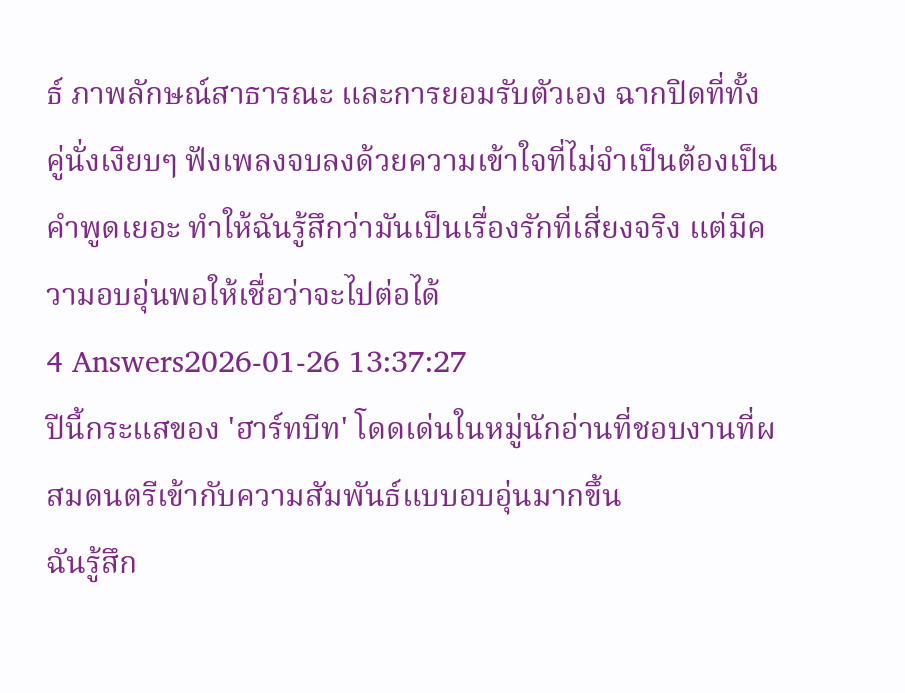ธ์ ภาพลักษณ์สาธารณะ และการยอมรับตัวเอง ฉากปิดที่ทั้งคู่นั่งเงียบๆ ฟังเพลงจบลงด้วยความเข้าใจที่ไม่จำเป็นต้องเป็นคำพูดเยอะ ทำให้ฉันรู้สึกว่ามันเป็นเรื่องรักที่เสี่ยงจริง แต่มีความอบอุ่นพอให้เชื่อว่าจะไปต่อได้
4 Answers2026-01-26 13:37:27
ปีนี้กระแสของ 'ฮาร์ทบีท' โดดเด่นในหมู่นักอ่านที่ชอบงานที่ผสมดนตรีเข้ากับความสัมพันธ์แบบอบอุ่นมากขึ้น
ฉันรู้สึก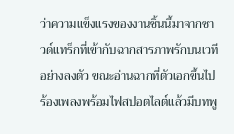ว่าความแข็งแรงของงานชิ้นนี้มาจากซาวด์แทร็กที่เข้ากับฉากสารภาพรักบนเวทีอย่างลงตัว ขณะอ่านฉากที่ตัวเอกขึ้นไปร้องเพลงพร้อมไฟสปอตไลต์แล้วมีบทพู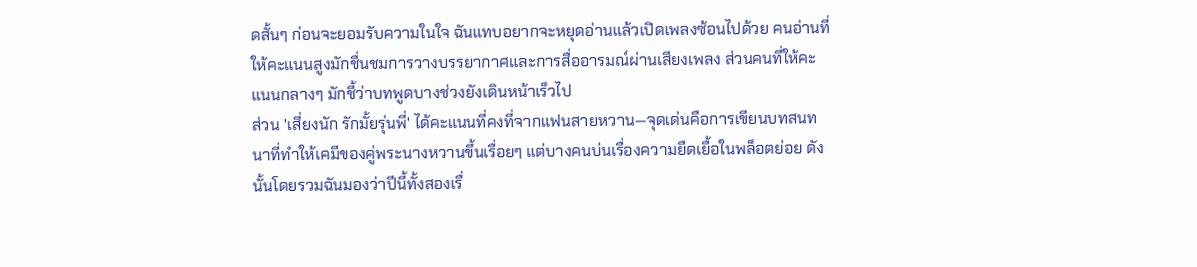ดสั้นๆ ก่อนจะยอมรับความในใจ ฉันแทบอยากจะหยุดอ่านแล้วเปิดเพลงซ้อนไปด้วย คนอ่านที่ให้คะแนนสูงมักชื่นชมการวางบรรยากาศและการสื่ออารมณ์ผ่านเสียงเพลง ส่วนคนที่ให้คะแนนกลางๆ มักชี้ว่าบทพูดบางช่วงยังเดินหน้าเร็วไป
ส่วน 'เสี่ยงนัก รักมั้ยรุ่นพี่' ได้คะแนนที่คงที่จากแฟนสายหวาน—จุดเด่นคือการเขียนบทสนทนาที่ทำให้เคมีของคู่พระนางหวานขึ้นเรื่อยๆ แต่บางคนบ่นเรื่องความยืดเยื้อในพล็อตย่อย ดังนั้นโดยรวมฉันมองว่าปีนี้ทั้งสองเรื่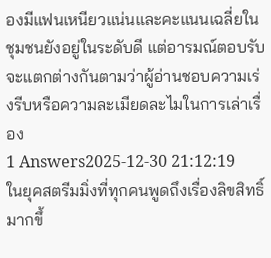องมีแฟนเหนียวแน่นและคะแนนเฉลี่ยในชุมชนยังอยู่ในระดับดี แต่อารมณ์ตอบรับจะแตกต่างกันตามว่าผู้อ่านชอบความเร่งรีบหรือความละเมียดละไมในการเล่าเรื่อง
1 Answers2025-12-30 21:12:19
ในยุคสตรีมมิ่งที่ทุกคนพูดถึงเรื่องลิขสิทธิ์มากขึ้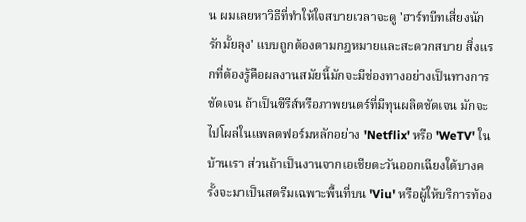น ผมเลยหาวิธีที่ทำให้ใจสบายเวลาจะดู 'ฮาร์ทบีทเสี่ยงนักรักมั้ยลุง' แบบถูกต้องตามกฎหมายและสะดวกสบาย สิ่งแรกที่ต้องรู้คือผลงานสมัยนี้มักจะมีช่องทางอย่างเป็นทางการชัดเจน ถ้าเป็นซีรีส์หรือภาพยนตร์ที่มีทุนผลิตชัดเจน มักจะไปโผล่ในแพลตฟอร์มหลักอย่าง 'Netflix' หรือ 'WeTV' ในบ้านเรา ส่วนถ้าเป็นงานจากเอเชียตะวันออกเฉียงใต้บางครั้งจะมาเป็นสตรีมเฉพาะพื้นที่บน 'Viu' หรือผู้ให้บริการท้อง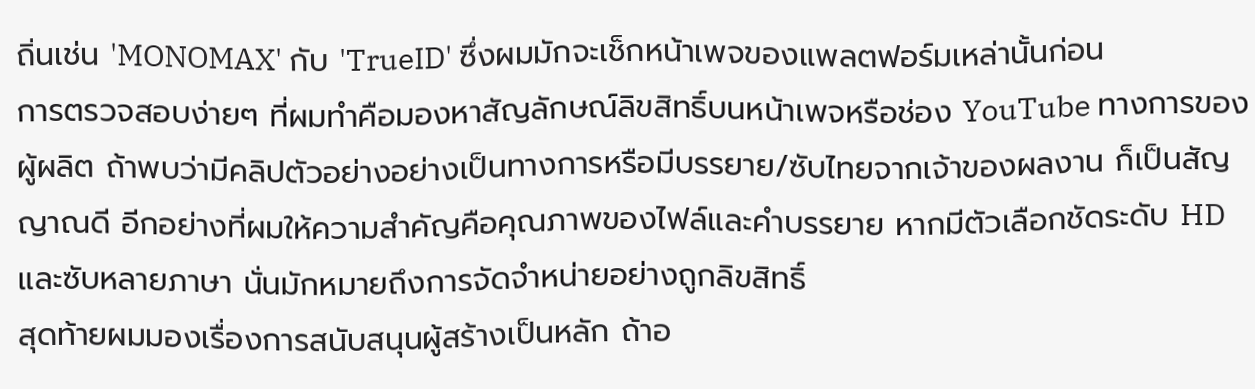ถิ่นเช่น 'MONOMAX' กับ 'TrueID' ซึ่งผมมักจะเช็กหน้าเพจของแพลตฟอร์มเหล่านั้นก่อน
การตรวจสอบง่ายๆ ที่ผมทำคือมองหาสัญลักษณ์ลิขสิทธิ์บนหน้าเพจหรือช่อง YouTube ทางการของผู้ผลิต ถ้าพบว่ามีคลิปตัวอย่างอย่างเป็นทางการหรือมีบรรยาย/ซับไทยจากเจ้าของผลงาน ก็เป็นสัญญาณดี อีกอย่างที่ผมให้ความสำคัญคือคุณภาพของไฟล์และคำบรรยาย หากมีตัวเลือกชัดระดับ HD และซับหลายภาษา นั่นมักหมายถึงการจัดจำหน่ายอย่างถูกลิขสิทธิ์
สุดท้ายผมมองเรื่องการสนับสนุนผู้สร้างเป็นหลัก ถ้าอ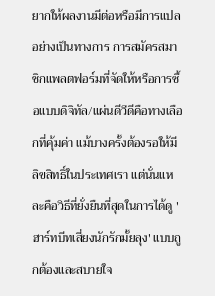ยากให้ผลงานมีต่อหรือมีการแปลอย่างเป็นทางการ การสมัครสมาชิกแพลตฟอร์มที่จัดให้หรือการซื้อแบบดิจิทัล/แผ่นดีวีดีคือทางเลือกที่คุ้มค่า แม้บางครั้งต้องรอให้มีลิขสิทธิ์ในประเทศเรา แต่นั่นแหละคือวิธีที่ยั่งยืนที่สุดในการได้ดู 'ฮาร์ทบีทเสี่ยงนักรักมั้ยลุง' แบบถูกต้องและสบายใจ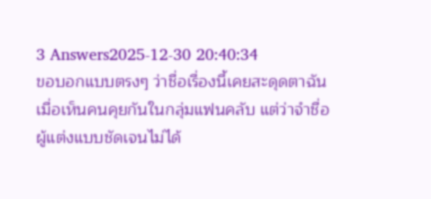3 Answers2025-12-30 20:40:34
ขอบอกแบบตรงๆ ว่าชื่อเรื่องนี้เคยสะดุดตาฉันเมื่อเห็นคนคุยกันในกลุ่มแฟนคลับ แต่ว่าจำชื่อผู้แต่งแบบชัดเจนไม่ได้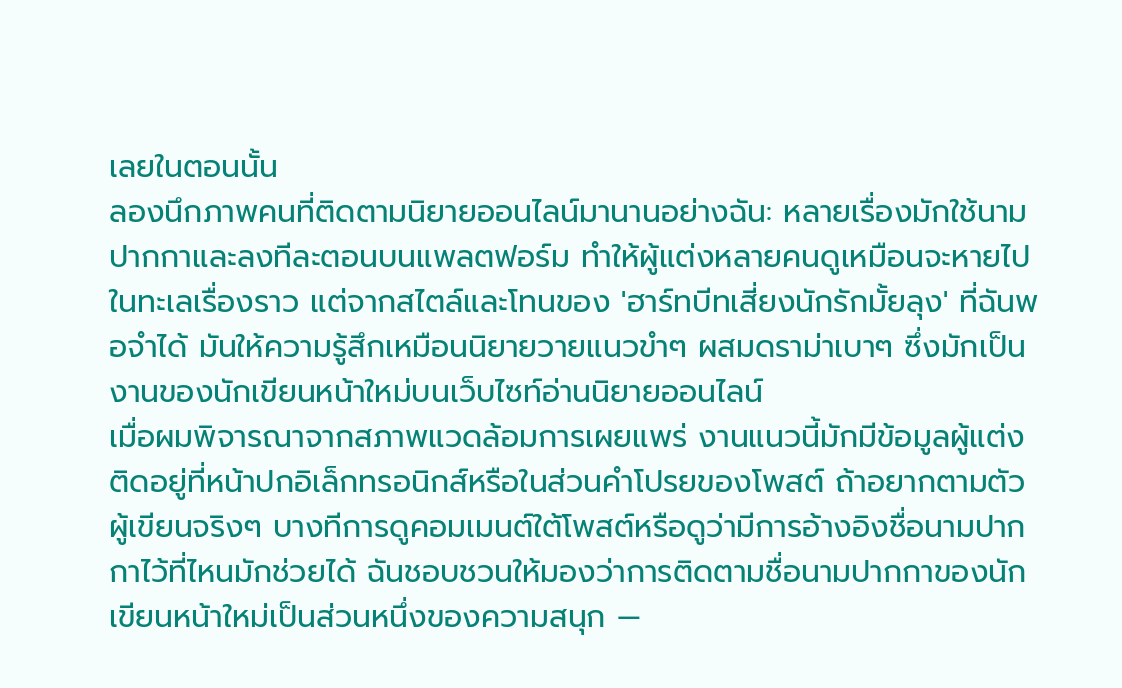เลยในตอนนั้น
ลองนึกภาพคนที่ติดตามนิยายออนไลน์มานานอย่างฉัน: หลายเรื่องมักใช้นามปากกาและลงทีละตอนบนแพลตฟอร์ม ทำให้ผู้แต่งหลายคนดูเหมือนจะหายไปในทะเลเรื่องราว แต่จากสไตล์และโทนของ 'ฮาร์ทบีทเสี่ยงนักรักมั้ยลุง' ที่ฉันพอจำได้ มันให้ความรู้สึกเหมือนนิยายวายแนวขำๆ ผสมดราม่าเบาๆ ซึ่งมักเป็นงานของนักเขียนหน้าใหม่บนเว็บไซท์อ่านนิยายออนไลน์
เมื่อผมพิจารณาจากสภาพแวดล้อมการเผยแพร่ งานแนวนี้มักมีข้อมูลผู้แต่งติดอยู่ที่หน้าปกอิเล็กทรอนิกส์หรือในส่วนคำโปรยของโพสต์ ถ้าอยากตามตัวผู้เขียนจริงๆ บางทีการดูคอมเมนต์ใต้โพสต์หรือดูว่ามีการอ้างอิงชื่อนามปากกาไว้ที่ไหนมักช่วยได้ ฉันชอบชวนให้มองว่าการติดตามชื่อนามปากกาของนักเขียนหน้าใหม่เป็นส่วนหนึ่งของความสนุก —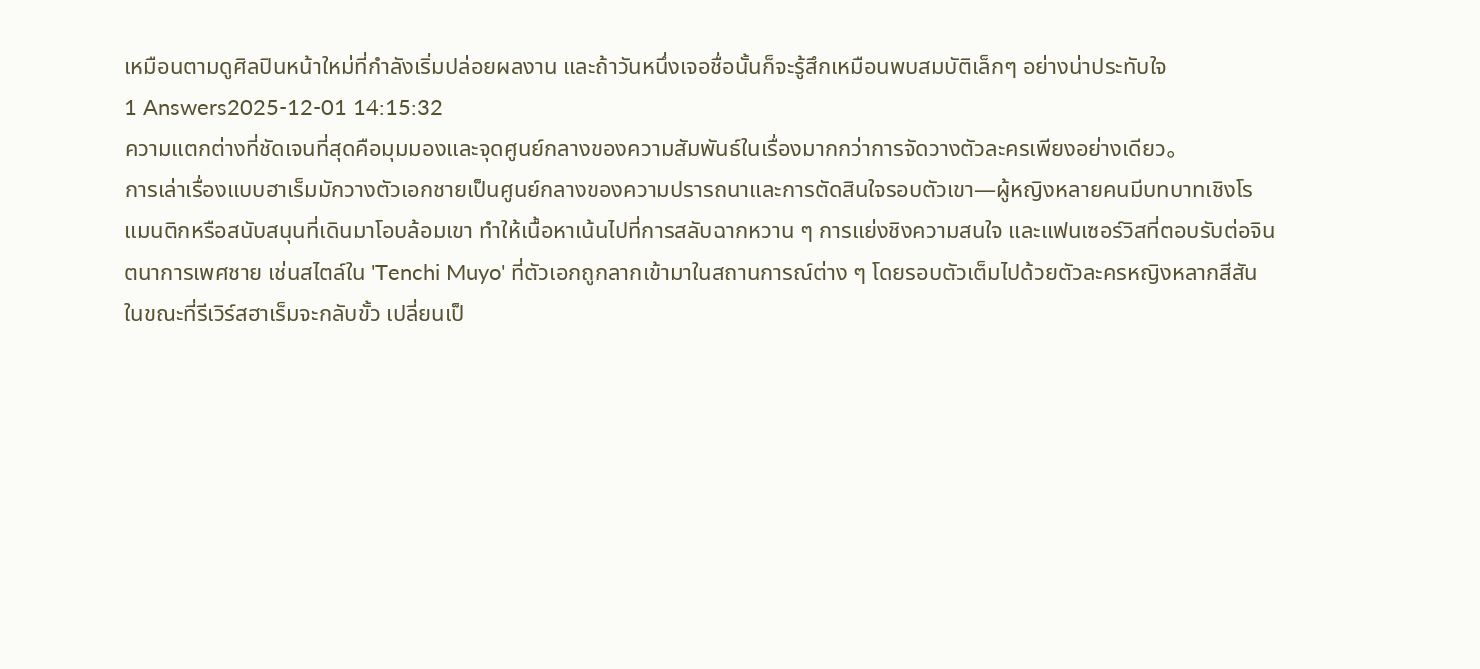เหมือนตามดูศิลปินหน้าใหม่ที่กำลังเริ่มปล่อยผลงาน และถ้าวันหนึ่งเจอชื่อนั้นก็จะรู้สึกเหมือนพบสมบัติเล็กๆ อย่างน่าประทับใจ
1 Answers2025-12-01 14:15:32
ความแตกต่างที่ชัดเจนที่สุดคือมุมมองและจุดศูนย์กลางของความสัมพันธ์ในเรื่องมากกว่าการจัดวางตัวละครเพียงอย่างเดียว。
การเล่าเรื่องแบบฮาเร็มมักวางตัวเอกชายเป็นศูนย์กลางของความปรารถนาและการตัดสินใจรอบตัวเขา—ผู้หญิงหลายคนมีบทบาทเชิงโรแมนติกหรือสนับสนุนที่เดินมาโอบล้อมเขา ทำให้เนื้อหาเน้นไปที่การสลับฉากหวาน ๆ การแย่งชิงความสนใจ และแฟนเซอร์วิสที่ตอบรับต่อจินตนาการเพศชาย เช่นสไตล์ใน 'Tenchi Muyo' ที่ตัวเอกถูกลากเข้ามาในสถานการณ์ต่าง ๆ โดยรอบตัวเต็มไปด้วยตัวละครหญิงหลากสีสัน
ในขณะที่รีเวิร์สฮาเร็มจะกลับขั้ว เปลี่ยนเป็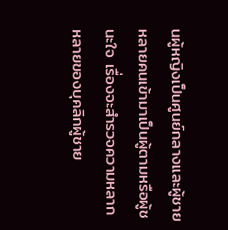นผู้หญิงเป็นศูนย์กลางและผู้ชายหลายคนเข้ามาเป็นผู้ตามหรือผู้ชนะใจ เรื่องจะสำรวจความหลากหลายของบุคลิกผู้ชาย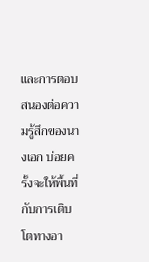และการตอบสนองต่อความรู้สึกของนางเอก บ่อยครั้งจะให้พื้นที่กับการเติบโตทางอา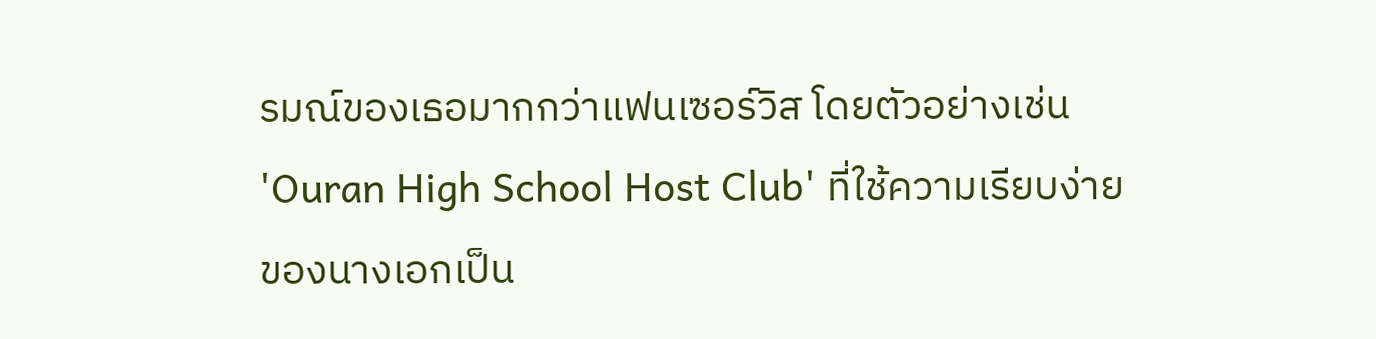รมณ์ของเธอมากกว่าแฟนเซอร์วิส โดยตัวอย่างเช่น 'Ouran High School Host Club' ที่ใช้ความเรียบง่ายของนางเอกเป็น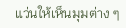แว่นให้เห็นมุมต่าง ๆ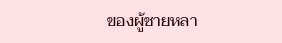ของผู้ชายหลา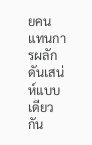ยคนแทนการผลักดันเสน่ห์แบบเดียวกัน